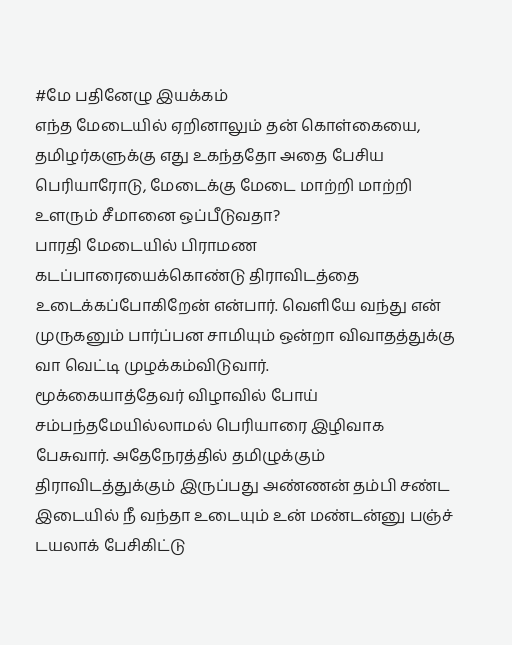#மே பதினேழு இயக்கம்
எந்த மேடையில் ஏறினாலும் தன் கொள்கையை, தமிழர்களுக்கு எது உகந்ததோ அதை பேசிய பெரியாரோடு, மேடைக்கு மேடை மாற்றி மாற்றி உளரும் சீமானை ஒப்பீடுவதா?
பாரதி மேடையில் பிராமண கடப்பாரையைக்கொண்டு திராவிடத்தை உடைக்கப்போகிறேன் என்பார். வெளியே வந்து என் முருகனும் பார்ப்பன சாமியும் ஒன்றா விவாதத்துக்கு வா வெட்டி முழக்கம்விடுவார்.
மூக்கையாத்தேவர் விழாவில் போய் சம்பந்தமேயில்லாமல் பெரியாரை இழிவாக பேசுவார். அதேநேரத்தில் தமிழுக்கும் திராவிடத்துக்கும் இருப்பது அண்ணன் தம்பி சண்ட இடையில் நீ வந்தா உடையும் உன் மண்டன்னு பஞ்ச் டயலாக் பேசிகிட்டு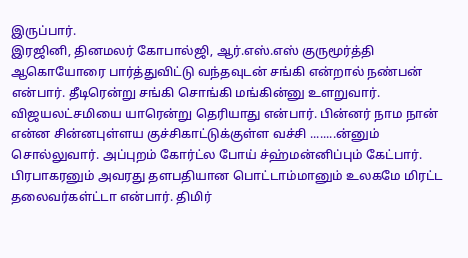இருப்பார்.
இரஜினி, தினமலர் கோபால்ஜி, ஆர்.எஸ்.எஸ் குருமூர்த்தி ஆகொயோரை பார்த்துவிட்டு வந்தவுடன் சங்கி என்றால் நண்பன் என்பார். தீடிரென்று சங்கி சொங்கி மங்கின்னு உளறுவார்.
விஜயலட்சமியை யாரென்று தெரியாது என்பார். பின்னர் நாம நான் என்ன சின்னபுள்ளய குச்சிகாட்டுக்குள்ள வச்சி ........ன்னும் சொல்லுவார். அப்புறம் கோர்ட்ல போய் ச்ஹ்மன்னிப்பும் கேட்பார்.
பிரபாகரனும் அவரது தளபதியான பொட்டாம்மானும் உலகமே மிரட்ட தலைவர்கள்ட்டா என்பார். திமிர்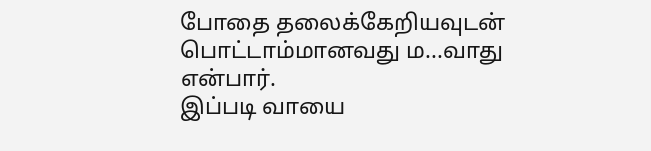போதை தலைக்கேறியவுடன் பொட்டாம்மானவது ம...வாது என்பார்.
இப்படி வாயை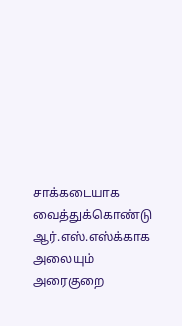சாக்கடையாக வைத்துக்கொண்டு ஆர்.எஸ்.எஸ்க்காக அலையும் அரைகுறை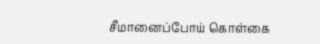சீமானைப்போய் கொள்கை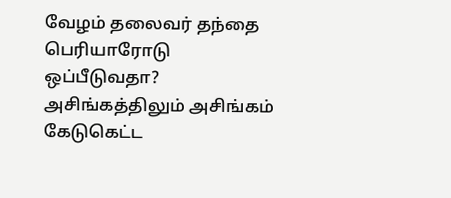வேழம் தலைவர் தந்தை பெரியாரோடு ஒப்பீடுவதா?
அசிங்கத்திலும் அசிங்கம் கேடுகெட்ட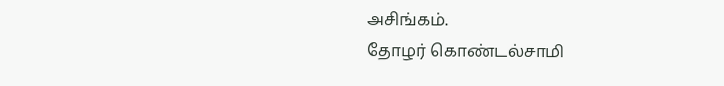அசிங்கம்.
தோழர் கொண்டல்சாமி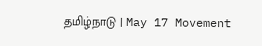தமிழ்நாடு | May 17 Movement